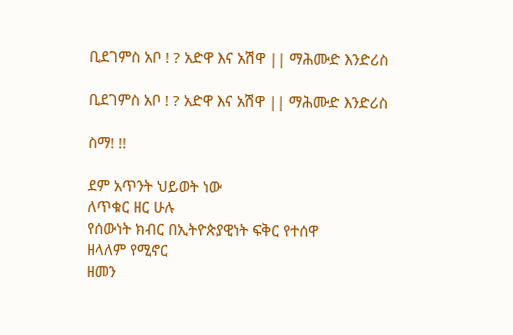ቢደገምስ አቦ ! ? አድዋ እና አሽዋ || ማሕሙድ እንድሪስ

ቢደገምስ አቦ ! ? አድዋ እና አሽዋ || ማሕሙድ እንድሪስ

ስማ! !!

ደም አጥንት ህይወት ነው
ለጥቁር ዘር ሁሉ
የሰውነት ክብር በኢትዮጵያዊነት ፍቅር የተሰዋ
ዘላለም የሚኖር
ዘመን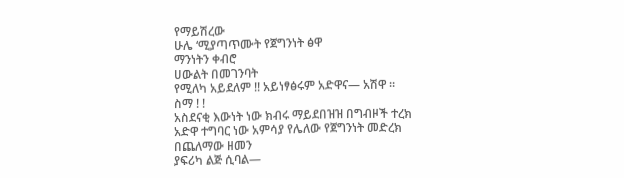የማይሽረው
ሁሌ ‘ሚያጣጥሙት የጀግንነት ፅዋ
ማንነትን ቀብሮ
ሀውልት በመገንባት
የሚለካ አይደለም !! አይነፃፅሩም አድዋና— አሽዋ ።
ስማ ! !
አስደናቂ እውነት ነው ክብሩ ማይደበዝዝ በግብዞች ተረክ
አድዋ ተግባር ነው አምሳያ የሌለው የጀግንነት መድረክ
በጨለማው ዘመን
ያፍሪካ ልጅ ሲባል—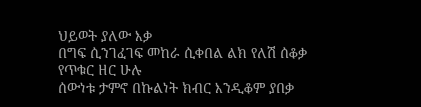ህይወት ያለው እቃ
በግፍ ሲንገፈገፍ መከራ ሲቀበል ልክ የለሽ ሰቆቃ
የጥቁር ዘር ሁሉ
ሰውነቱ ታምኖ በኩልነት ክብር እንዲቆም ያበቃ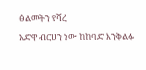ፅልመትን የሻረ
አድዋ ብርሀን ነው ከከባድ እንቅልፉ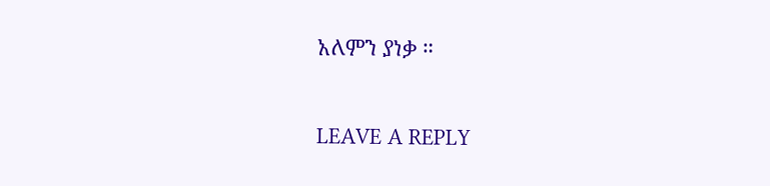አለምን ያነቃ ።

LEAVE A REPLY